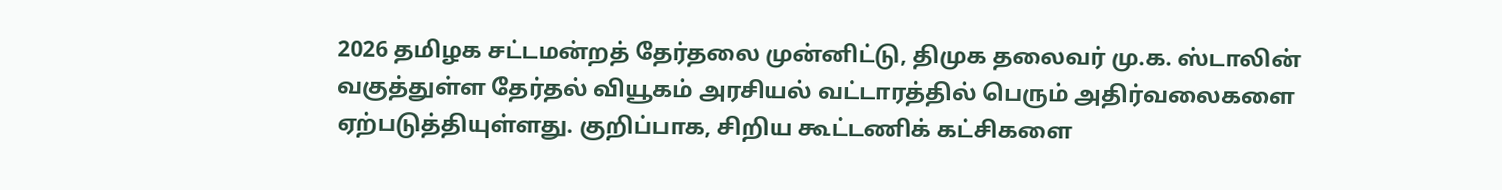2026 தமிழக சட்டமன்றத் தேர்தலை முன்னிட்டு, திமுக தலைவர் மு.க. ஸ்டாலின் வகுத்துள்ள தேர்தல் வியூகம் அரசியல் வட்டாரத்தில் பெரும் அதிர்வலைகளை ஏற்படுத்தியுள்ளது. குறிப்பாக, சிறிய கூட்டணிக் கட்சிகளை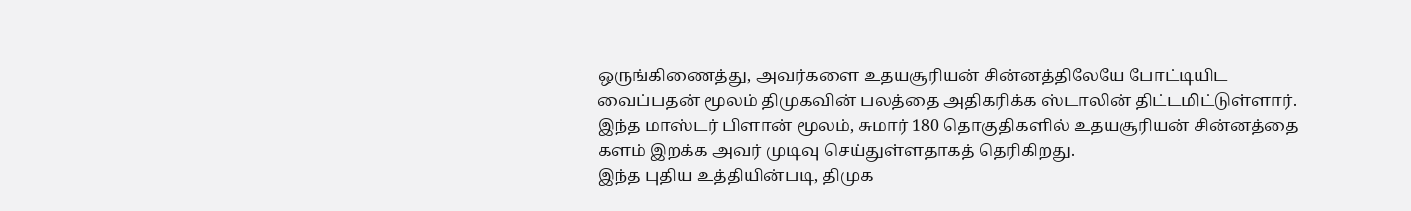ஒருங்கிணைத்து, அவர்களை உதயசூரியன் சின்னத்திலேயே போட்டியிட வைப்பதன் மூலம் திமுகவின் பலத்தை அதிகரிக்க ஸ்டாலின் திட்டமிட்டுள்ளார். இந்த மாஸ்டர் பிளான் மூலம், சுமார் 180 தொகுதிகளில் உதயசூரியன் சின்னத்தை களம் இறக்க அவர் முடிவு செய்துள்ளதாகத் தெரிகிறது.
இந்த புதிய உத்தியின்படி, திமுக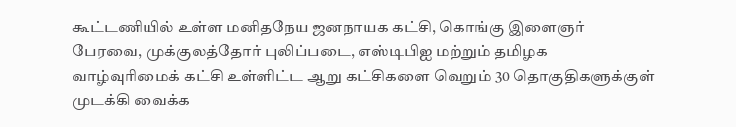கூட்டணியில் உள்ள மனிதநேய ஜனநாயக கட்சி, கொங்கு இளைஞர் பேரவை, முக்குலத்தோர் புலிப்படை, எஸ்டிபிஐ மற்றும் தமிழக வாழ்வுரிமைக் கட்சி உள்ளிட்ட ஆறு கட்சிகளை வெறும் 30 தொகுதிகளுக்குள் முடக்கி வைக்க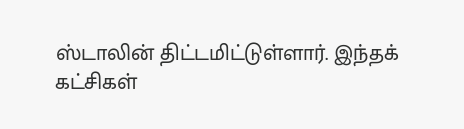ஸ்டாலின் திட்டமிட்டுள்ளார். இந்தக் கட்சிகள்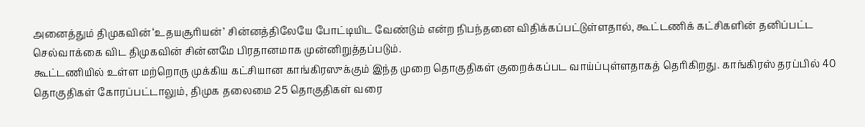அனைத்தும் திமுகவின் ‘உதயசூரியன்’ சின்னத்திலேயே போட்டியிட வேண்டும் என்ற நிபந்தனை விதிக்கப்பட்டுள்ளதால், கூட்டணிக் கட்சிகளின் தனிப்பட்ட செல்வாக்கை விட திமுகவின் சின்னமே பிரதானமாக முன்னிறுத்தப்படும்.
கூட்டணியில் உள்ள மற்றொரு முக்கிய கட்சியான காங்கிரஸுக்கும் இந்த முறை தொகுதிகள் குறைக்கப்பட வாய்ப்புள்ளதாகத் தெரிகிறது. காங்கிரஸ் தரப்பில் 40 தொகுதிகள் கோரப்பட்டாலும், திமுக தலைமை 25 தொகுதிகள் வரை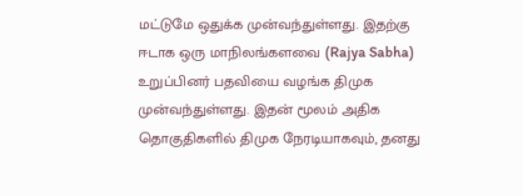மட்டுமே ஒதுக்க முன்வந்துள்ளது. இதற்கு ஈடாக ஒரு மாநிலங்களவை (Rajya Sabha) உறுப்பினர் பதவியை வழங்க திமுக முன்வந்துள்ளது. இதன் மூலம் அதிக தொகுதிகளில் திமுக நேரடியாகவும், தனது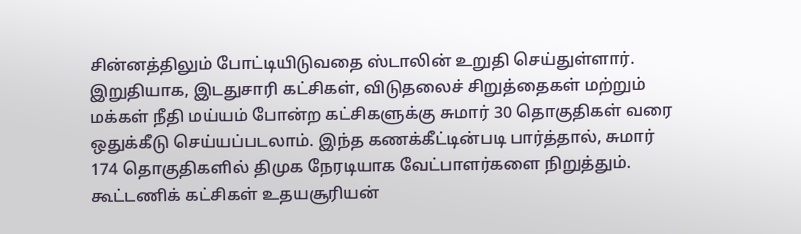சின்னத்திலும் போட்டியிடுவதை ஸ்டாலின் உறுதி செய்துள்ளார்.
இறுதியாக, இடதுசாரி கட்சிகள், விடுதலைச் சிறுத்தைகள் மற்றும் மக்கள் நீதி மய்யம் போன்ற கட்சிகளுக்கு சுமார் 30 தொகுதிகள் வரை ஒதுக்கீடு செய்யப்படலாம். இந்த கணக்கீட்டின்படி பார்த்தால், சுமார் 174 தொகுதிகளில் திமுக நேரடியாக வேட்பாளர்களை நிறுத்தும். கூட்டணிக் கட்சிகள் உதயசூரியன்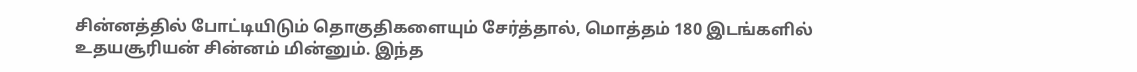சின்னத்தில் போட்டியிடும் தொகுதிகளையும் சேர்த்தால், மொத்தம் 180 இடங்களில் உதயசூரியன் சின்னம் மின்னும். இந்த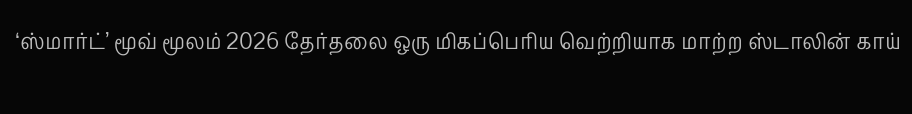‘ஸ்மார்ட்’ மூவ் மூலம் 2026 தேர்தலை ஒரு மிகப்பெரிய வெற்றியாக மாற்ற ஸ்டாலின் காய்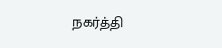நகர்த்தி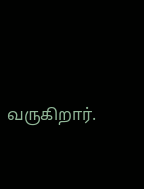வருகிறார்.